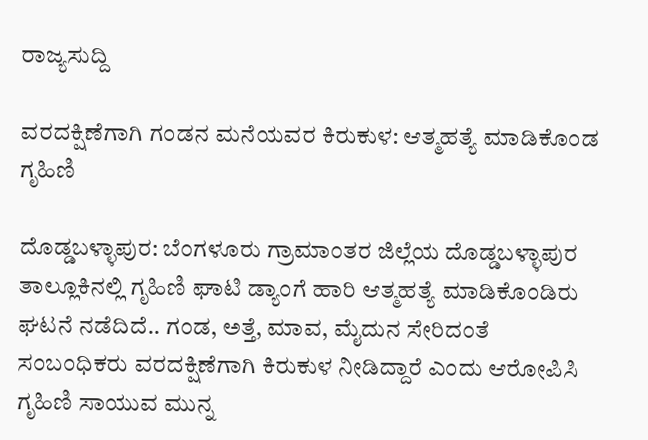ರಾಜ್ಯಸುದ್ದಿ

ವರದಕ್ಷಿಣೆಗಾಗಿ ಗಂಡನ ಮನೆಯವರ ಕಿರುಕುಳ: ಆತ್ಮಹತ್ಯೆ ಮಾಡಿಕೊಂಡ ಗೃಹಿಣಿ

ದೊಡ್ಡಬಳ್ಳಾಪುರ: ಬೆಂಗಳೂರು ಗ್ರಾಮಾಂತರ ಜಿಲ್ಲೆಯ ದೊಡ್ಡಬಳ್ಳಾಪುರ ತಾಲ್ಲೂಕಿನಲ್ಲಿ ಗೃಹಿಣಿ ಘಾಟಿ ಡ್ಯಾಂಗೆ ಹಾರಿ ಆತ್ಮಹತ್ಯೆ ಮಾಡಿಕೊಂಡಿರು ಘಟನೆ ನಡೆದಿದೆ.. ಗಂಡ, ಅತ್ತೆ, ಮಾವ, ಮೈದುನ ಸೇರಿದಂತೆ ಸಂಬಂಧಿಕರು ವರದಕ್ಷಿಣೆಗಾಗಿ ಕಿರುಕುಳ ನೀಡಿದ್ದಾರೆ ಎಂದು ಆರೋಪಿಸಿ ಗೃಹಿಣಿ ಸಾಯುವ ಮುನ್ನ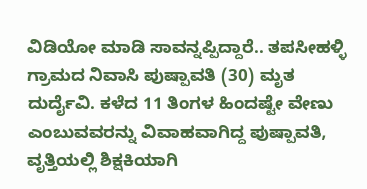ವಿಡಿಯೋ ಮಾಡಿ ಸಾವನ್ನಪ್ಪಿದ್ದಾರೆ.. ತಪಸೀಹಳ್ಳಿ ಗ್ರಾಮದ ನಿವಾಸಿ ಪುಷ್ಪಾವತಿ (30) ಮೃತ ದುರ್ದೈವಿ. ಕಳೆದ 11 ತಿಂಗಳ ಹಿಂದಷ್ಟೇ ವೇಣು ಎಂಬುವವರನ್ನು ವಿವಾಹವಾಗಿದ್ದ ಪುಷ್ಪಾವತಿ, ವೃತ್ತಿಯಲ್ಲಿ ಶಿಕ್ಷಕಿಯಾಗಿ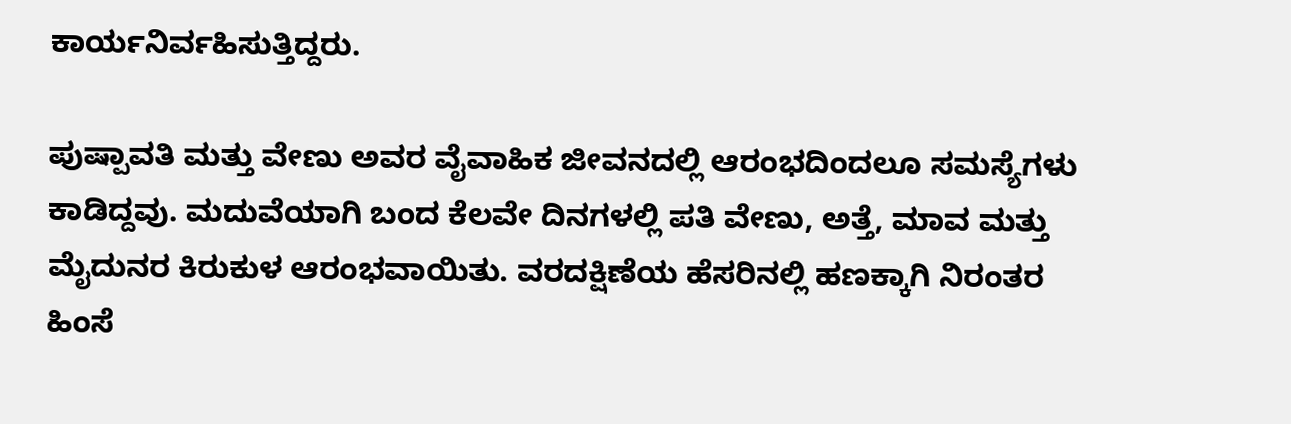ಕಾರ್ಯನಿರ್ವಹಿಸುತ್ತಿದ್ದರು.

ಪುಷ್ಪಾವತಿ ಮತ್ತು ವೇಣು ಅವರ ವೈವಾಹಿಕ ಜೀವನದಲ್ಲಿ ಆರಂಭದಿಂದಲೂ ಸಮಸ್ಯೆಗಳು ಕಾಡಿದ್ದವು. ಮದುವೆಯಾಗಿ ಬಂದ ಕೆಲವೇ ದಿನಗಳಲ್ಲಿ ಪತಿ ವೇಣು, ಅತ್ತೆ, ಮಾವ ಮತ್ತು ಮೈದುನರ ಕಿರುಕುಳ ಆರಂಭವಾಯಿತು. ವರದಕ್ಷಿಣೆಯ ಹೆಸರಿನಲ್ಲಿ ಹಣಕ್ಕಾಗಿ ನಿರಂತರ ಹಿಂಸೆ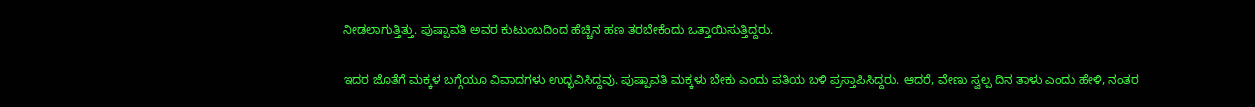ನೀಡಲಾಗುತ್ತಿತ್ತು. ಪುಷ್ಪಾವತಿ ಅವರ ಕುಟುಂಬದಿಂದ ಹೆಚ್ಚಿನ ಹಣ ತರಬೇಕೆಂದು ಒತ್ತಾಯಿಸುತ್ತಿದ್ದರು.

ಇದರ ಜೊತೆಗೆ ಮಕ್ಕಳ ಬಗ್ಗೆಯೂ ವಿವಾದಗಳು ಉದ್ಭವಿಸಿದ್ದವು. ಪುಷ್ಪಾವತಿ ಮಕ್ಕಳು ಬೇಕು ಎಂದು ಪತಿಯ ಬಳಿ ಪ್ರಸ್ತಾಪಿಸಿದ್ದರು. ಆದರೆ, ವೇಣು ಸ್ವಲ್ಪ ದಿನ ತಾಳು ಎಂದು ಹೇಳಿ, ನಂತರ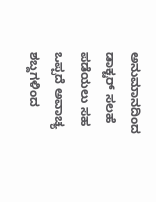ಅನುಮಾನದಿಂದ ಡಾಕ್ಟರ್ ಸಲಹೆ ಪಡೆಯಲು ಸಹ ಒಪ್ಪದೆ ಅವಾಚ್ಯ ಶಬ್ದಗಳಿಂದ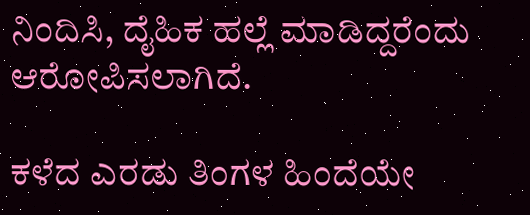ನಿಂದಿಸಿ, ದೈಹಿಕ ಹಲ್ಲೆ ಮಾಡಿದ್ದರೆಂದು ಆರೋಪಿಸಲಾಗಿದೆ.

ಕಳೆದ ಎರಡು ತಿಂಗಳ ಹಿಂದೆಯೇ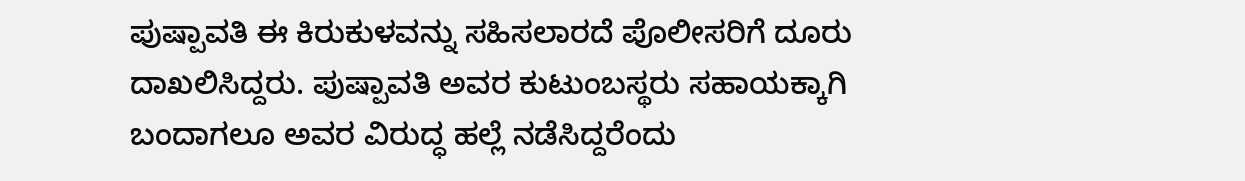ಪುಷ್ಪಾವತಿ ಈ ಕಿರುಕುಳವನ್ನು ಸಹಿಸಲಾರದೆ ಪೊಲೀಸರಿಗೆ ದೂರು ದಾಖಲಿಸಿದ್ದರು. ಪುಷ್ಪಾವತಿ ಅವರ ಕುಟುಂಬಸ್ಥರು ಸಹಾಯಕ್ಕಾಗಿ ಬಂದಾಗಲೂ ಅವರ ವಿರುದ್ಧ ಹಲ್ಲೆ ನಡೆಸಿದ್ದರೆಂದು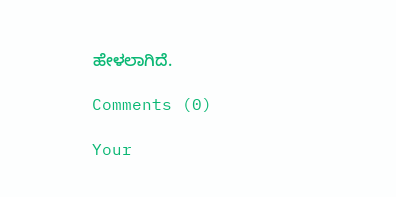ಹೇಳಲಾಗಿದೆ.

Comments (0)

Your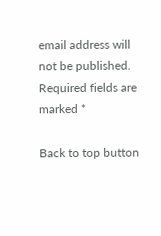email address will not be published. Required fields are marked *

Back to top button